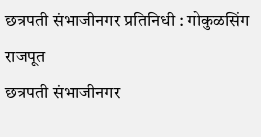छत्रपती संभाजीनगर प्रतिनिधी : गोकुळसिंग राजपूत
छत्रपती संभाजीनगर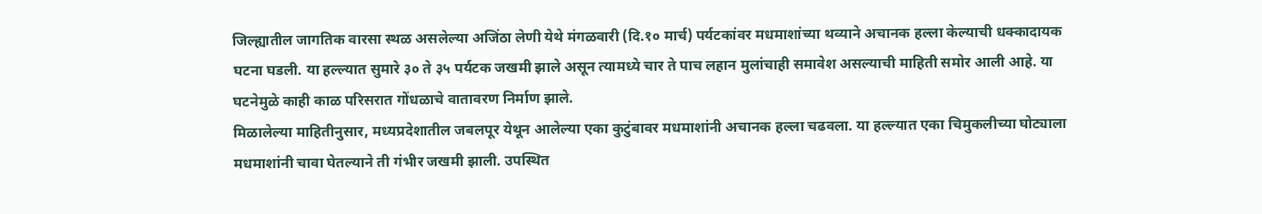जिल्ह्यातील जागतिक वारसा स्थळ असलेल्या अजिंठा लेणी येथे मंगळवारी (दि.१० मार्च) पर्यटकांवर मधमाशांच्या थव्याने अचानक हल्ला केल्याची धक्कादायक घटना घडली. या हल्ल्यात सुमारे ३० ते ३५ पर्यटक जखमी झाले असून त्यामध्ये चार ते पाच लहान मुलांचाही समावेश असल्याची माहिती समोर आली आहे. या घटनेमुळे काही काळ परिसरात गोंधळाचे वातावरण निर्माण झाले.
मिळालेल्या माहितीनुसार, मध्यप्रदेशातील जबलपूर येथून आलेल्या एका कुटुंबावर मधमाशांनी अचानक हल्ला चढवला. या हल्ल्यात एका चिमुकलीच्या घोट्याला मधमाशांनी चावा घेतल्याने ती गंभीर जखमी झाली. उपस्थित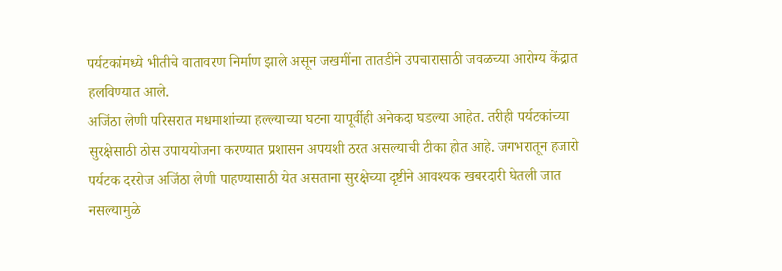पर्यटकांमध्ये भीतीचे वातावरण निर्माण झाले असून जखमींना तातडीने उपचारासाठी जवळच्या आरोग्य केंद्रात हलविण्यात आले.
अजिंठा लेणी परिसरात मधमाशांच्या हल्ल्याच्या घटना यापूर्वीही अनेकदा घडल्या आहेत. तरीही पर्यटकांच्या सुरक्षेसाठी ठोस उपाययोजना करण्यात प्रशासन अपयशी ठरत असल्याची टीका होत आहे. जगभरातून हजारो पर्यटक दररोज अजिंठा लेणी पाहण्यासाठी येत असताना सुरक्षेच्या दृष्टीने आवश्यक खबरदारी घेतली जात नसल्यामुळे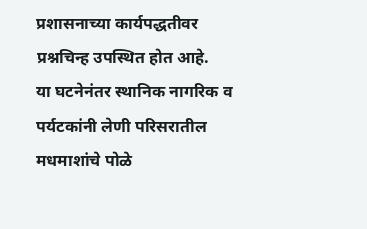प्रशासनाच्या कार्यपद्धतीवर प्रश्नचिन्ह उपस्थित होत आहे.
या घटनेनंतर स्थानिक नागरिक व पर्यटकांनी लेणी परिसरातील मधमाशांचे पोळे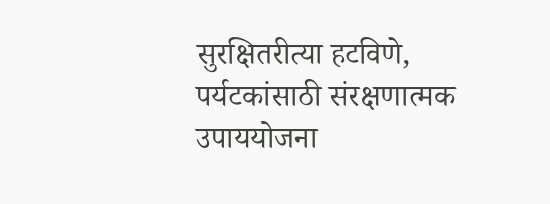सुरक्षितरीत्या हटविणे, पर्यटकांसाठी संरक्षणात्मक उपाययोजना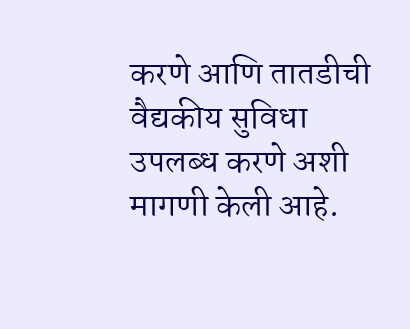करणे आणि तातडीची वैद्यकीय सुविधा उपलब्ध करणे अशी मागणी केली आहे.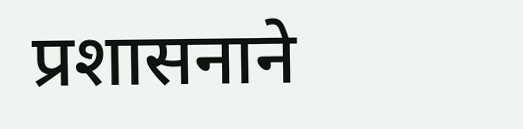प्रशासनाने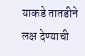याकडे तातडीने लक्ष देण्याची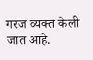गरज व्यक्त केली जात आहे.